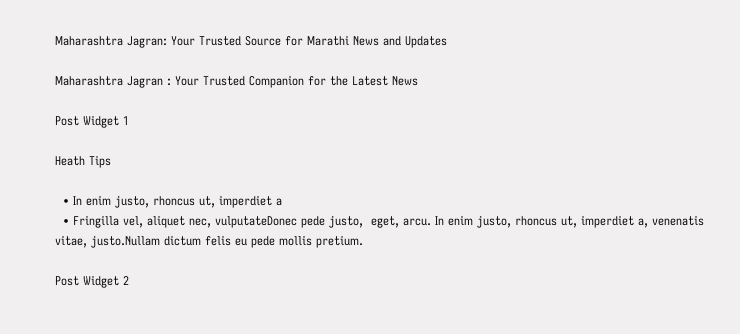Maharashtra Jagran: Your Trusted Source for Marathi News and Updates

Maharashtra Jagran : Your Trusted Companion for the Latest News

Post Widget 1

Heath Tips

  • In enim justo, rhoncus ut, imperdiet a
  • Fringilla vel, aliquet nec, vulputateDonec pede justo,  eget, arcu. In enim justo, rhoncus ut, imperdiet a, venenatis vitae, justo.Nullam dictum felis eu pede mollis pretium.

Post Widget 2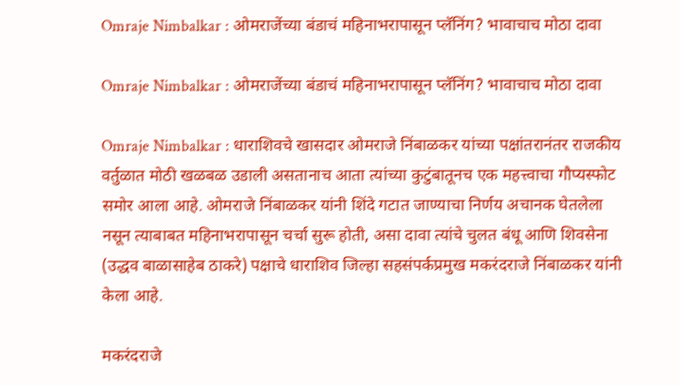Omraje Nimbalkar : ओमराजेंच्या बंडाचं महिनाभरापासून प्लॅनिंग? भावाचाच मोठा दावा

Omraje Nimbalkar : ओमराजेंच्या बंडाचं महिनाभरापासून प्लॅनिंग? भावाचाच मोठा दावा

Omraje Nimbalkar : धाराशिवचे खासदार ओमराजे निंबाळकर यांच्या पक्षांतरानंतर राजकीय वर्तुळात मोठी खळबळ उडाली असतानाच आता त्यांच्या कुटुंबातूनच एक महत्त्वाचा गौप्यस्फोट समोर आला आहे. ओमराजे निंबाळकर यांनी शिंदे गटात जाण्याचा निर्णय अचानक घेतलेला नसून त्याबाबत महिनाभरापासून चर्चा सुरू होती, असा दावा त्यांचे चुलत बंधू आणि शिवसेना (उद्धव बाळासाहेब ठाकरे) पक्षाचे धाराशिव जिल्हा सहसंपर्कप्रमुख मकरंदराजे निंबाळकर यांनी केला आहे.

मकरंदराजे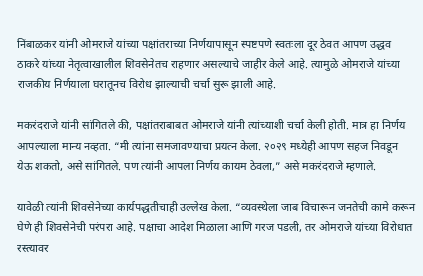निंबाळकर यांनी ओमराजे यांच्या पक्षांतराच्या निर्णयापासून स्पष्टपणे स्वतःला दूर ठेवत आपण उद्धव ठाकरे यांच्या नेतृत्वाखालील शिवसेनेतच राहणार असल्याचे जाहीर केले आहे. त्यामुळे ओमराजे यांच्या राजकीय निर्णयाला घरातूनच विरोध झाल्याची चर्चा सुरू झाली आहे.

मकरंदराजे यांनी सांगितले की, पक्षांतराबाबत ओमराजे यांनी त्यांच्याशी चर्चा केली होती. मात्र हा निर्णय आपल्याला मान्य नव्हता. “मी त्यांना समजावण्याचा प्रयत्न केला. २०२९ मध्येही आपण सहज निवडून येऊ शकतो, असे सांगितले. पण त्यांनी आपला निर्णय कायम ठेवला,” असे मकरंदराजे म्हणाले.

यावेळी त्यांनी शिवसेनेच्या कार्यपद्धतीचाही उल्लेख केला. “व्यवस्थेला जाब विचारून जनतेची कामे करून घेणे ही शिवसेनेची परंपरा आहे. पक्षाचा आदेश मिळाला आणि गरज पडली, तर ओमराजे यांच्या विरोधात रस्त्यावर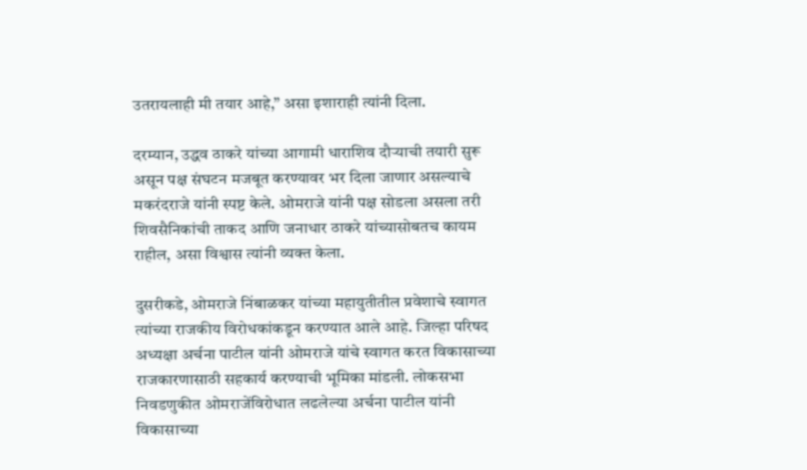उतरायलाही मी तयार आहे,” असा इशाराही त्यांनी दिला.

दरम्यान, उद्धव ठाकरे यांच्या आगामी धाराशिव दौऱ्याची तयारी सुरू असून पक्ष संघटन मजबूत करण्यावर भर दिला जाणार असल्याचे मकरंदराजे यांनी स्पष्ट केले. ओमराजे यांनी पक्ष सोडला असला तरी शिवसैनिकांची ताकद आणि जनाधार ठाकरे यांच्यासोबतच कायम राहील, असा विश्वास त्यांनी व्यक्त केला.

दुसरीकडे, ओमराजे निंबाळकर यांच्या महायुतीतील प्रवेशाचे स्वागत त्यांच्या राजकीय विरोधकांकडून करण्यात आले आहे. जिल्हा परिषद अध्यक्षा अर्चना पाटील यांनी ओमराजे यांचे स्वागत करत विकासाच्या राजकारणासाठी सहकार्य करण्याची भूमिका मांडली. लोकसभा निवडणुकीत ओमराजेंविरोधात लढलेल्या अर्चना पाटील यांनी विकासाच्या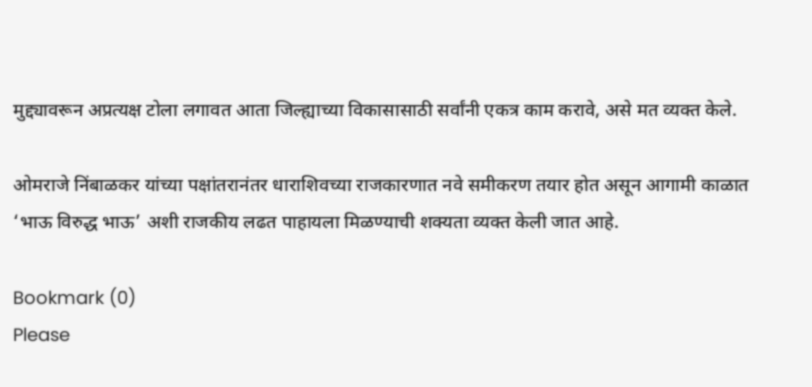मुद्द्यावरून अप्रत्यक्ष टोला लगावत आता जिल्ह्याच्या विकासासाठी सर्वांनी एकत्र काम करावे, असे मत व्यक्त केले.

ओमराजे निंबाळकर यांच्या पक्षांतरानंतर धाराशिवच्या राजकारणात नवे समीकरण तयार होत असून आगामी काळात ‘भाऊ विरुद्ध भाऊ’ अशी राजकीय लढत पाहायला मिळण्याची शक्यता व्यक्त केली जात आहे.

Bookmark (0)
Please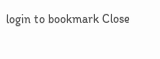login to bookmark Close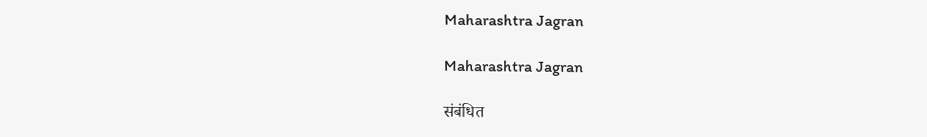Maharashtra Jagran

Maharashtra Jagran

संबंधित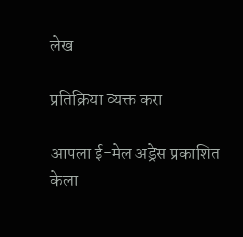लेख

प्रतिक्रिया व्यक्त करा

आपला ई-मेल अड्रेस प्रकाशित केला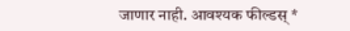जाणार नाही. आवश्यक फील्डस् *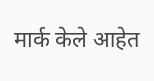मार्क केले आहेत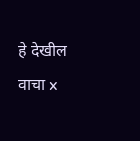हे देखील वाचा x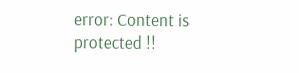error: Content is protected !!